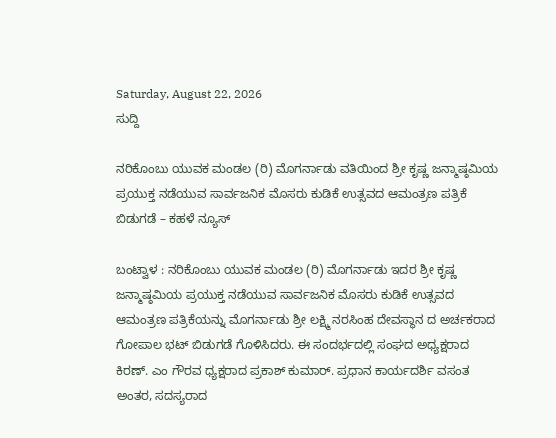Saturday, August 22, 2026
ಸುದ್ದಿ

ನರಿಕೊಂಬು ಯುವಕ ಮಂಡಲ (ರಿ) ಮೊಗರ್ನಾಡು ವತಿಯಿಂದ ಶ್ರೀ ಕೃಷ್ಣ ಜನ್ಮಾಷ್ಠಮಿಯ ಪ್ರಯುಕ್ತ ನಡೆಯುವ ಸಾರ್ವಜನಿಕ ಮೊಸರು ಕುಡಿಕೆ ಉತ್ಸವದ ಆಮಂತ್ರಣ ಪತ್ರಿಕೆ  ಬಿಡುಗಡೆ – ಕಹಳೆ ನ್ಯೂಸ್

ಬಂಟ್ವಾಳ : ನರಿಕೊಂಬು ಯುವಕ ಮಂಡಲ (ರಿ) ಮೊಗರ್ನಾಡು ಇದರ ಶ್ರೀ ಕೃಷ್ಣ ಜನ್ಮಾಷ್ಠಮಿಯ ಪ್ರಯುಕ್ತ ನಡೆಯುವ ಸಾರ್ವಜನಿಕ ಮೊಸರು ಕುಡಿಕೆ ಉತ್ಸವದ ಆಮಂತ್ರಣ ಪತ್ರಿಕೆಯನ್ನು ಮೊಗರ್ನಾಡು ಶ್ರೀ ಲಕ್ಷ್ಮಿ ನರಸಿಂಹ ದೇವಸ್ಥಾನ ದ ಅರ್ಚಕರಾದ ಗೋಪಾಲ ಭಟ್ ಬಿಡುಗಡೆ ಗೊಳಿಸಿದರು. ಈ ಸಂದರ್ಭದಲ್ಲಿ ಸಂಘದ ಅಧ್ಯಕ್ಷರಾದ ಕಿರಣ್. ಎಂ ಗೌರವ ಧ್ಯಕ್ಷರಾದ ಪ್ರಕಾಶ್ ಕುಮಾರ್. ಪ್ರಧಾನ ಕಾರ್ಯದರ್ಶಿ ವಸಂತ ಅಂತರ, ಸದಸ್ಯರಾದ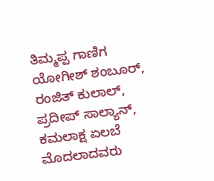ತಿಮ್ಮಪ್ಪ ಗಾಣಿಗ ಯೋಗೀಶ್ ಶಂಬೂರ್, ರಂಜಿತ್ ಕುಲಾಲ್, ಪ್ರದೀಪ್ ಸಾಲ್ಯಾನ್, ಕಮಲಾಕ್ಷ ಏಲಬೆ ಮೊದಲಾದವರು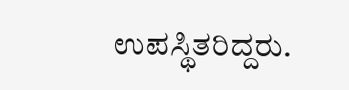ಉಪಸ್ಥಿತರಿದ್ದರು.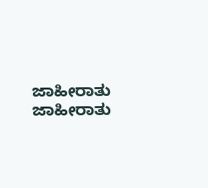ಜಾಹೀರಾತು
ಜಾಹೀರಾತು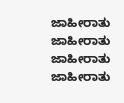ಜಾಹೀರಾತು
ಜಾಹೀರಾತು
ಜಾಹೀರಾತು
ಜಾಹೀರಾತು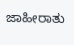ಜಾಹೀರಾತು